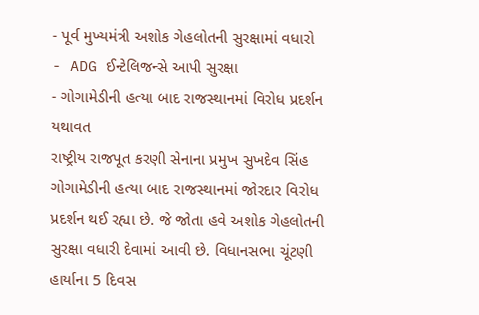- પૂર્વ મુખ્યમંત્રી અશોક ગેહલોતની સુરક્ષામાં વધારો
- ADG ઈન્ટેલિજન્સે આપી સુરક્ષા
- ગોગામેડીની હત્યા બાદ રાજસ્થાનમાં વિરોધ પ્રદર્શન યથાવત
રાષ્ટ્રીય રાજપૂત કરણી સેનાના પ્રમુખ સુખદેવ સિંહ ગોગામેડીની હત્યા બાદ રાજસ્થાનમાં જોરદાર વિરોધ પ્રદર્શન થઈ રહ્યા છે. જે જોતા હવે અશોક ગેહલોતની સુરક્ષા વધારી દેવામાં આવી છે. વિધાનસભા ચૂંટણી હાર્યાના 5 દિવસ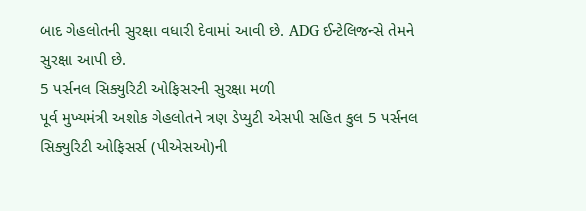બાદ ગેહલોતની સુરક્ષા વધારી દેવામાં આવી છે. ADG ઈન્ટેલિજન્સે તેમને સુરક્ષા આપી છે.
5 પર્સનલ સિક્યુરિટી ઓફિસરની સુરક્ષા મળી
પૂર્વ મુખ્યમંત્રી અશોક ગેહલોતને ત્રણ ડેપ્યુટી એસપી સહિત કુલ 5 પર્સનલ સિક્યુરિટી ઓફિસર્સ (પીએસઓ)ની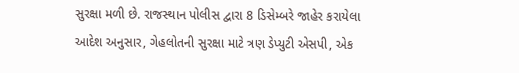સુરક્ષા મળી છે. રાજસ્થાન પોલીસ દ્વારા 8 ડિસેમ્બરે જાહેર કરાયેલા આદેશ અનુસાર, ગેહલોતની સુરક્ષા માટે ત્રણ ડેપ્યુટી એસપી, એક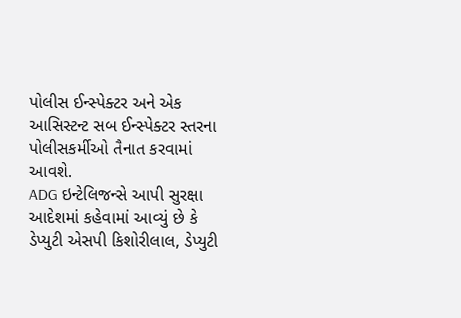પોલીસ ઈન્સ્પેક્ટર અને એક આસિસ્ટન્ટ સબ ઈન્સ્પેક્ટર સ્તરના પોલીસકર્મીઓ તૈનાત કરવામાં આવશે.
ADG ઇન્ટેલિજન્સે આપી સુરક્ષા
આદેશમાં કહેવામાં આવ્યું છે કે ડેપ્યુટી એસપી કિશોરીલાલ, ડેપ્યુટી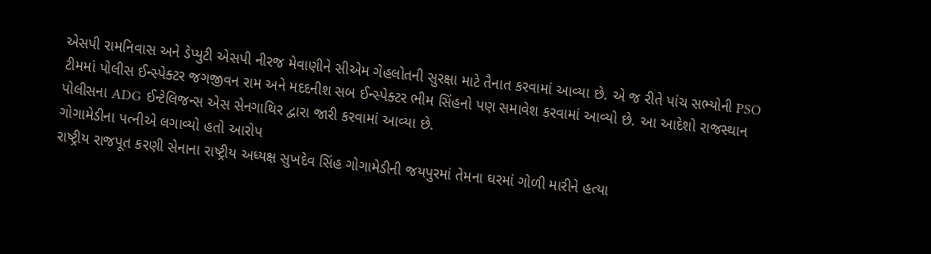એસપી રામનિવાસ અને ડેપ્યુટી એસપી નીરજ મેવાણીને સીએમ ગેહલોતની સુરક્ષા માટે તૈનાત કરવામાં આવ્યા છે. એ જ રીતે પાંચ સભ્યોની PSO ટીમમાં પોલીસ ઈન્સ્પેક્ટર જગજીવન રામ અને મદદનીશ સબ ઈન્સ્પેક્ટર ભીમ સિંહનો પણ સમાવેશ કરવામાં આવ્યો છે. આ આદેશો રાજસ્થાન પોલીસના ADG ઈન્ટેલિજન્સ એસ સેનગાથિર દ્વારા જારી કરવામાં આવ્યા છે.
ગોગામેડીના પત્નીએ લગાવ્યો હતો આરોપ
રાષ્ટ્રીય રાજપૂત કરણી સેનાના રાષ્ટ્રીય અધ્યક્ષ સુખદેવ સિંહ ગોગામેડીની જયપુરમાં તેમના ઘરમાં ગોળી મારીને હત્યા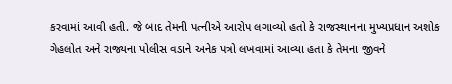કરવામાં આવી હતી. જે બાદ તેમની પત્નીએ આરોપ લગાવ્યો હતો કે રાજસ્થાનના મુખ્યપ્રધાન અશોક ગેહલોત અને રાજ્યના પોલીસ વડાને અનેક પત્રો લખવામાં આવ્યા હતા કે તેમના જીવને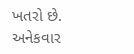ખતરો છે. અનેકવાર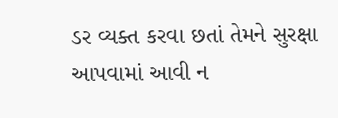ડર વ્યક્ત કરવા છતાં તેમને સુરક્ષા આપવામાં આવી ન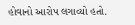હોવાનો આરોપ લગાવ્યો હતો.